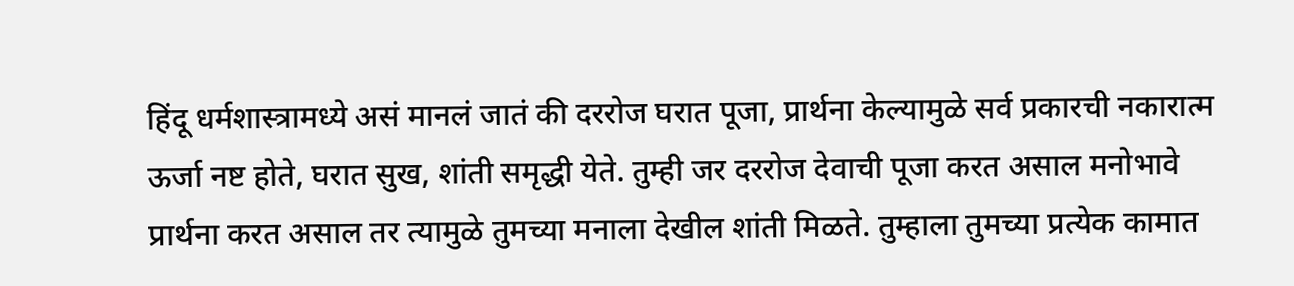हिंदू धर्मशास्त्रामध्ये असं मानलं जातं की दररोज घरात पूजा, प्रार्थना केल्यामुळे सर्व प्रकारची नकारात्म ऊर्जा नष्ट होते, घरात सुख, शांती समृद्धी येते. तुम्ही जर दररोज देवाची पूजा करत असाल मनोभावे प्रार्थना करत असाल तर त्यामुळे तुमच्या मनाला देखील शांती मिळते. तुम्हाला तुमच्या प्रत्येक कामात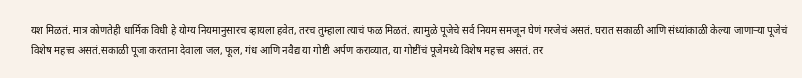यश मिळतं. मात्र कोणतेही धार्मिक विधी हे योग्य नियमानुसारच व्हायला हवेत, तरच तुम्हाला त्याचं फळ मिळतं. त्यामुळे पूजेचे सर्व नियम समजून घेणं गरजेचं असतं. घरात सकाळी आणि संध्यांकाळी केल्या जाणाऱ्या पूजेचं विशेष महत्त्व असतं.सकाळी पूजा करताना देवाला जल, फूल, गंध आणि नवैद्य या गोष्टी अर्पण कराव्यात, या गोष्टींचं पूजेमध्ये विशेष महत्त्व असतं. तर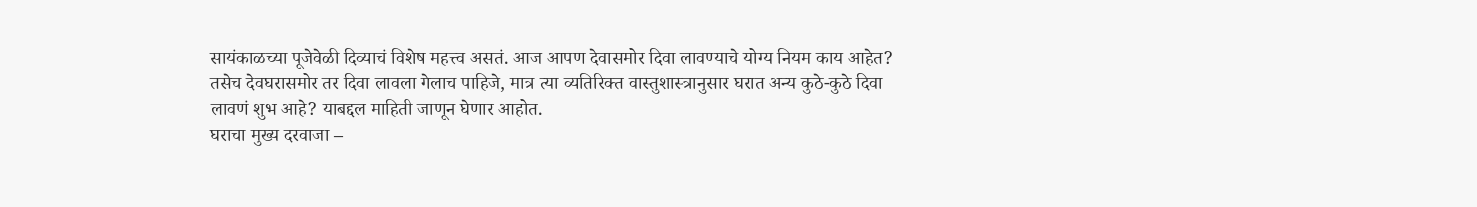सायंकाळच्या पूजेवेळी दिव्याचं विशेष महत्त्व असतं. आज आपण देवासमोर दिवा लावण्याचे योग्य नियम काय आहेत? तसेच देवघरासमोर तर दिवा लावला गेलाच पाहिजे, मात्र त्या व्यतिरिक्त वास्तुशास्त्रानुसार घरात अन्य कुठे-कुठे दिवा लावणं शुभ आहे? याबद्दल माहिती जाणून घेणार आहोत.
घराचा मुख्य दरवाजा –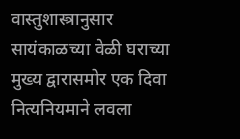वास्तुशास्त्रानुसार सायंकाळच्या वेळी घराच्या मुख्य द्वारासमोर एक दिवा नित्यनियमाने लवला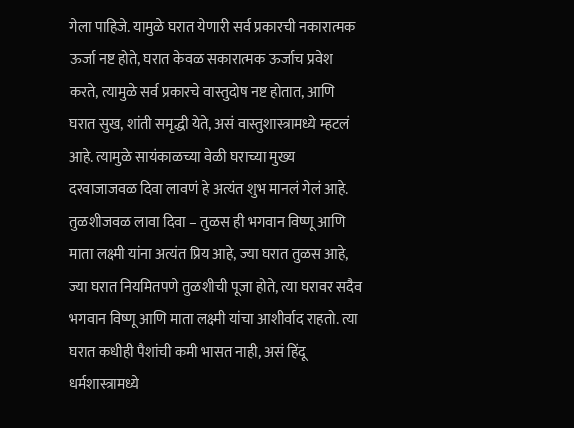गेला पाहिजे. यामुळे घरात येणारी सर्व प्रकारची नकारात्मक ऊर्जा नष्ट होते, घरात केवळ सकारात्मक ऊर्जाच प्रवेश करते, त्यामुळे सर्व प्रकारचे वास्तुदोष नष्ट होतात, आणि घरात सुख, शांती समृद्धी येते, असं वास्तुशास्त्रामध्ये म्हटलं आहे. त्यामुळे सायंकाळच्या वेळी घराच्या मुख्य दरवाजाजवळ दिवा लावणं हे अत्यंत शुभ मानलं गेलं आहे.
तुळशीजवळ लावा दिवा – तुळस ही भगवान विष्णू आणि माता लक्ष्मी यांना अत्यंत प्रिय आहे, ज्या घरात तुळस आहे, ज्या घरात नियमितपणे तुळशीची पूजा होते, त्या घरावर सदैव भगवान विष्णू आणि माता लक्ष्मी यांचा आशीर्वाद राहतो. त्या घरात कधीही पैशांची कमी भासत नाही, असं हिंदू धर्मशास्त्रामध्ये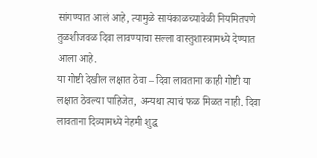सांगण्यात आलं आहे, त्यामुळे सायंकाळच्यावेळी नियमितपणे तुळशीजवळ दिवा लावण्याचा सल्ला वास्तुशास्त्रामध्ये देण्यात आला आहे.
या गोष्टी देखील लक्षात ठेवा – दिवा लावताना काही गोष्टी या लक्षात ठेवल्या पाहिजेत, अन्यथा त्याचं फळ मिळत नाही. दिवा लावताना दिव्यामध्ये नेहमी शुद्ध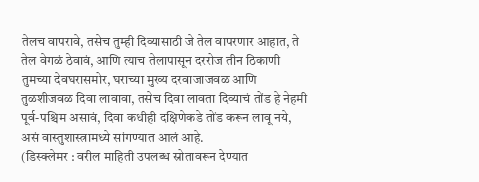तेलच वापरावे, तसेच तुम्ही दिव्यासाठी जे तेल वापरणार आहात, ते तेल वेगळं ठेवावं, आणि त्याच तेलापासून दररोज तीन ठिकाणी तुमच्या देवघरासमोर, घराच्या मुख्य दरवाजाजवळ आणि तुळशीजवळ दिवा लावावा, तसेच दिवा लावता दिव्याचं तोंड हे नेहमी पूर्व-पश्चिम असावं, दिवा कधीही दक्षिणेकडे तोंड करून लावू नये, असं वास्तुशास्त्रामध्ये सांगण्यात आलं आहे.
(डिस्क्लेमर : वरील माहिती उपलब्ध स्रोतावरून देण्यात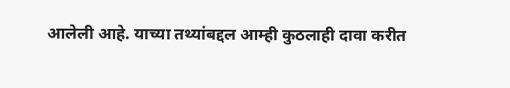आलेली आहे. याच्या तथ्यांबद्दल आम्ही कुठलाही दावा करीत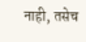नाही, तसेच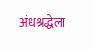अंधश्रद्धेला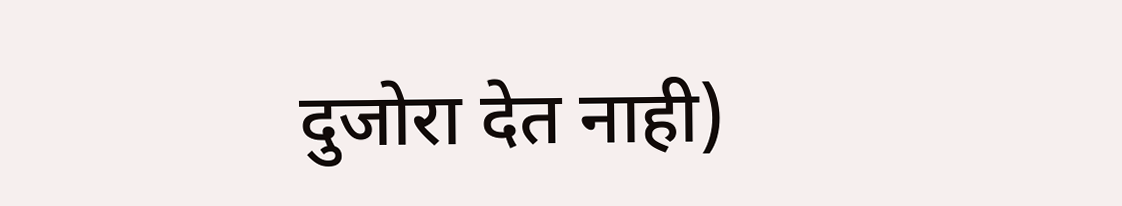दुजोरा देत नाही)